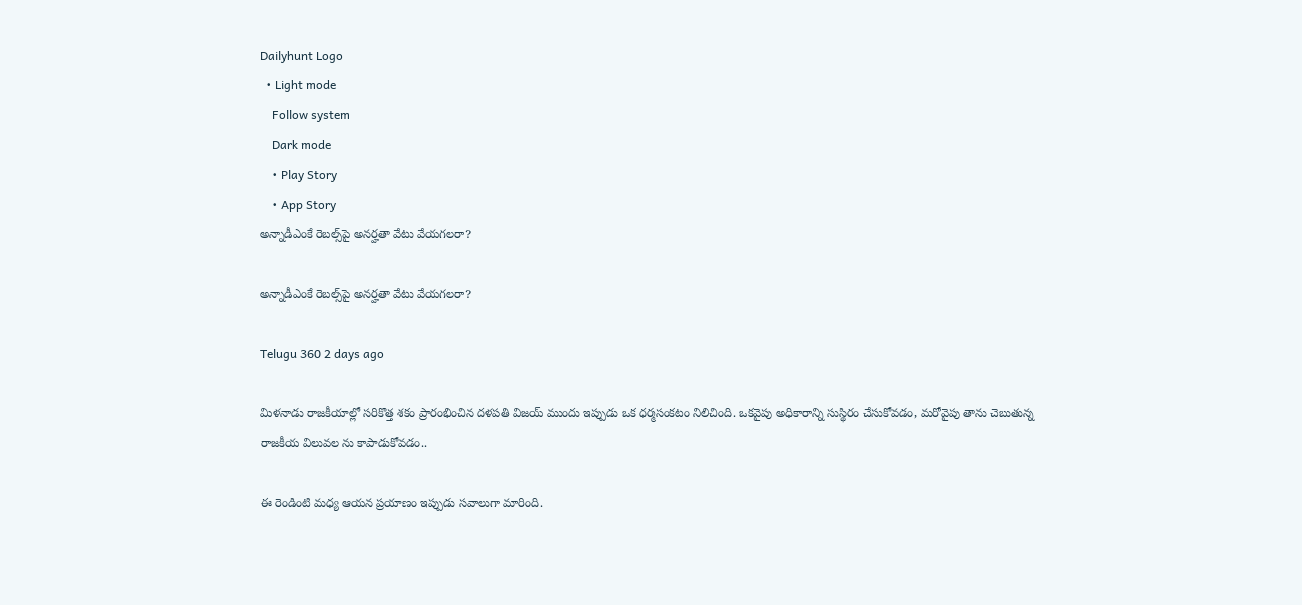Dailyhunt Logo
  • Light mode
    Follow system
    Dark mode
    • Play Story
    • App Story
అన్నాడీఎంకే రెబల్స్‌పై అనర్హతా వేటు వేయగలరా?

అన్నాడీఎంకే రెబల్స్‌పై అనర్హతా వేటు వేయగలరా?

Telugu 360 2 days ago

మిళనాడు రాజకీయాల్లో సరికొత్త శకం ప్రారంభించిన దళపతి విజయ్ ముందు ఇప్పుడు ఒక ధర్మసంకటం నిలిచింది. ఒకవైపు అధికారాన్ని సుస్థిరం చేసుకోవడం, మరోవైపు తాను చెబుతున్న రాజకీయ విలువల ను కాపాడుకోవడం..

ఈ రెండింటి మధ్య ఆయన ప్రయాణం ఇప్పుడు సవాలుగా మారింది.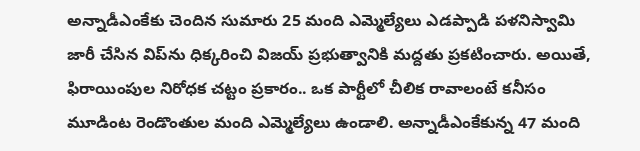అన్నాడీఎంకేకు చెందిన సుమారు 25 మంది ఎమ్మెల్యేలు ఎడప్పాడి పళనిస్వామి జారీ చేసిన విప్‌ను ధిక్కరించి విజయ్ ప్రభుత్వానికి మద్దతు ప్రకటించారు. అయితే, ఫిరాయింపుల నిరోధక చట్టం ప్రకారం.. ఒక పార్టీలో చీలిక రావాలంటే కనీసం మూడింట రెండొంతుల మంది ఎమ్మెల్యేలు ఉండాలి. అన్నాడీఎంకేకున్న 47 మంది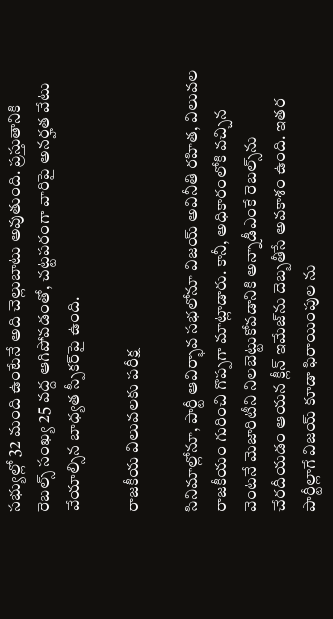సభ్యుల్లో 32 మంది ఉంటేనే అది చెల్లుబాటు అవుతుంది. ప్రస్తుతానికి రెబల్స్ సంఖ్య 25 వద్ద ఆగిపోవడంతో, చట్టపరంగా వారిపై అనర్హత వేటు వేయాల్సిన బాధ్యత స్పీకర్‌పై ఉంది.

రాజకీయ విలువలకు పరీక్ష

సినిమాల్లోనూ, పార్టీ ఆవిర్భావ సభలోనూ విజయ్ అవినీతి రహిత, విలువల రాజకీయం గురించి గొప్పగా మాట్లాడారు. కానీ, అధికారంలోకి వచ్చిన వెంటనే మెజారిటీని నిలబెట్టుకోవడానికి అన్నాడీఎంకే రెబల్స్‌ను చేరదీయడం ఆయన క్లీన్ ఇమేజ్‌ను దెబ్బతీసే అవకాశం ఉంది. ఇతర పార్టీల్లాగే విజయ్ కూడా ఫిరాయింపుల ను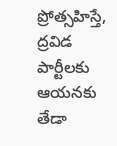ప్రోత్సహిస్తే, ద్రవిడ పార్టీలకు ఆయనకు తేడా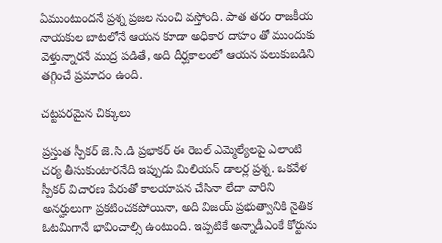ఏముంటుందనే ప్రశ్న ప్రజల నుంచి వస్తోంది. పాత తరం రాజకీయ నాయకుల బాటలోనే ఆయన కూడా అధికార దాహం తో ముందుకు వెళ్తున్నారనే ముద్ర పడితే, అది దీర్ఘకాలంలో ఆయన పలుకుబడిని తగ్గించే ప్రమాదం ఉంది.

చట్టపరమైన చిక్కులు

ప్రస్తుత స్పీకర్ జె.సి.డి ప్రభాకర్ ఈ రెబల్ ఎమ్మెల్యేలపై ఎలాంటి చర్య తీసుకుంటారనేది ఇప్పుడు మిలియన్ డాలర్ల ప్రశ్న. ఒకవేళ స్పీకర్ విచారణ పేరుతో కాలయాపన చేసినా లేదా వారిని అనర్హులుగా ప్రకటించకపోయినా, అది విజయ్ ప్రభుత్వానికి నైతిక ఓటమిగానే భావించాల్సి ఉంటుంది. ఇప్పటికే అన్నాడీఎంకే కోర్టును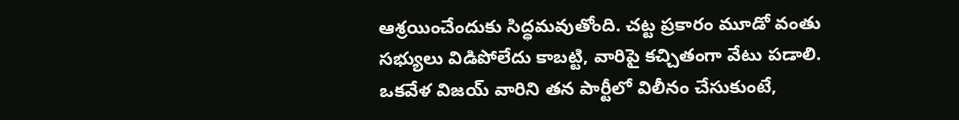ఆశ్రయించేందుకు సిద్ధమవుతోంది. చట్ట ప్రకారం మూడో వంతు సభ్యులు విడిపోలేదు కాబట్టి, వారిపై కచ్చితంగా వేటు పడాలి. ఒకవేళ విజయ్ వారిని తన పార్టీలో విలీనం చేసుకుంటే,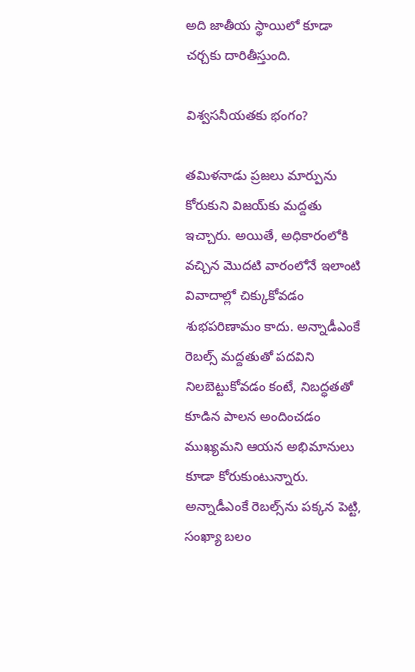అది జాతీయ స్థాయిలో కూడా చర్చకు దారితీస్తుంది.

విశ్వసనీయతకు భంగం?

తమిళనాడు ప్రజలు మార్పును కోరుకుని విజయ్‌కు మద్దతు ఇచ్చారు. అయితే, అధికారంలోకి వచ్చిన మొదటి వారంలోనే ఇలాంటి వివాదాల్లో చిక్కుకోవడం శుభపరిణామం కాదు. అన్నాడీఎంకే రెబల్స్ మద్దతుతో పదవిని నిలబెట్టుకోవడం కంటే, నిబద్ధతతో కూడిన పాలన అందించడం ముఖ్యమని ఆయన అభిమానులు కూడా కోరుకుంటున్నారు. అన్నాడీఎంకే రెబల్స్‌ను పక్కన పెట్టి, సంఖ్యా బలం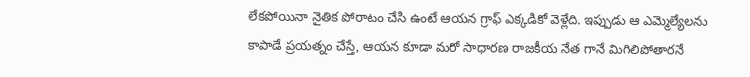లేకపోయినా నైతిక పోరాటం చేసి ఉంటే ఆయన గ్రాఫ్ ఎక్కడికో వెళ్లేది. ఇప్పుడు ఆ ఎమ్మెల్యేలను కాపాడే ప్రయత్నం చేస్తే, ఆయన కూడా మరో సాధారణ రాజకీయ నేత గానే మిగిలిపోతారనే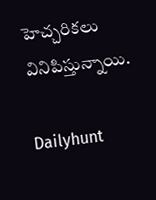హెచ్చరికలు వినిపిస్తున్నాయి.

Dailyhunt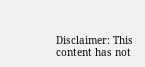Disclaimer: This content has not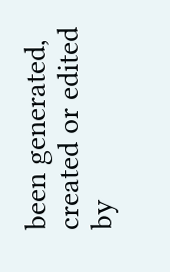been generated, created or edited by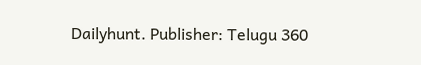Dailyhunt. Publisher: Telugu 360